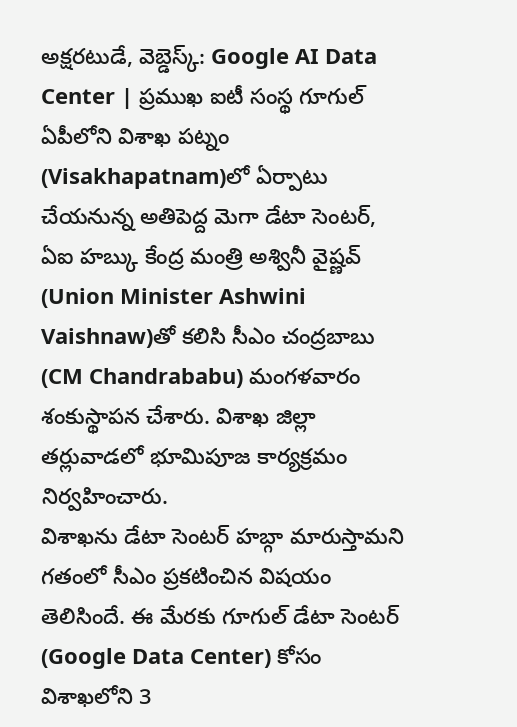అక్షరటుడే, వెబ్డెస్క్: Google AI Data Center | ప్రముఖ ఐటీ సంస్థ గూగుల్ ఏపీలోని విశాఖ పట్నం (Visakhapatnam)లో ఏర్పాటు చేయనున్న అతిపెద్ద మెగా డేటా సెంటర్, ఏఐ హబ్కు కేంద్ర మంత్రి అశ్వినీ వైష్ణవ్ (Union Minister Ashwini Vaishnaw)తో కలిసి సీఎం చంద్రబాబు (CM Chandrababu) మంగళవారం శంకుస్థాపన చేశారు. విశాఖ జిల్లా తర్లువాడలో భూమిపూజ కార్యక్రమం నిర్వహించారు.
విశాఖను డేటా సెంటర్ హబ్గా మారుస్తామని గతంలో సీఎం ప్రకటించిన విషయం తెలిసిందే. ఈ మేరకు గూగుల్ డేటా సెంటర్ (Google Data Center) కోసం విశాఖలోని 3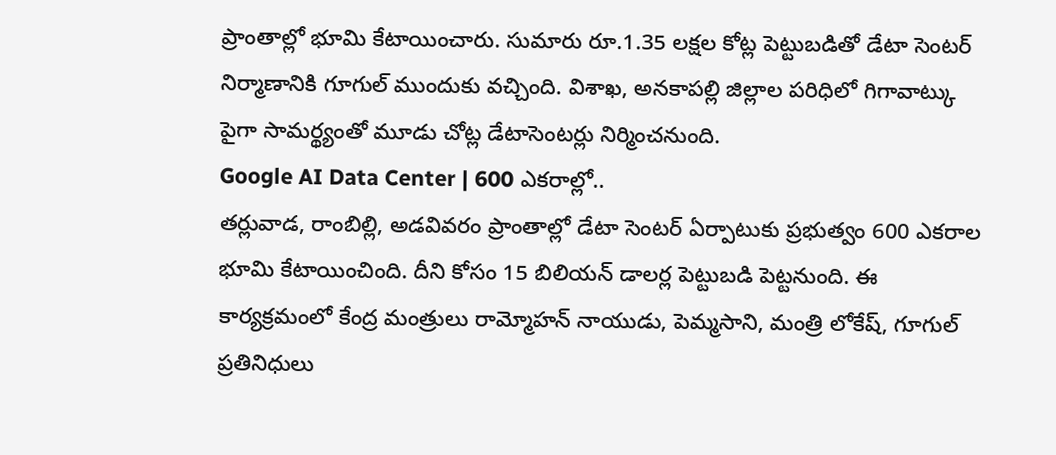ప్రాంతాల్లో భూమి కేటాయించారు. సుమారు రూ.1.35 లక్షల కోట్ల పెట్టుబడితో డేటా సెంటర్ నిర్మాణానికి గూగుల్ ముందుకు వచ్చింది. విశాఖ, అనకాపల్లి జిల్లాల పరిధిలో గిగావాట్కు పైగా సామర్థ్యంతో మూడు చోట్ల డేటాసెంటర్లు నిర్మించనుంది.
Google AI Data Center | 600 ఎకరాల్లో..
తర్లువాడ, రాంబిల్లి, అడవివరం ప్రాంతాల్లో డేటా సెంటర్ ఏర్పాటుకు ప్రభుత్వం 600 ఎకరాల భూమి కేటాయించింది. దీని కోసం 15 బిలియన్ డాలర్ల పెట్టుబడి పెట్టనుంది. ఈ కార్యక్రమంలో కేంద్ర మంత్రులు రామ్మోహన్ నాయుడు, పెమ్మసాని, మంత్రి లోకేష్, గూగుల్ ప్రతినిధులు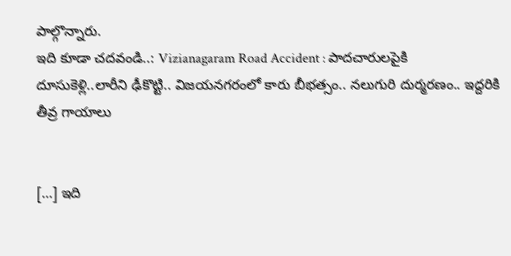పాల్గొన్నారు.
ఇది కూడా చదవండి..: Vizianagaram Road Accident : పాదచారులపైకి దూసుకెళ్లి..లారీని ఢీకొట్టి.. విజయనగరంలో కారు బీభత్సం.. నలుగురి దుర్మరణం.. ఇద్దరికి తీవ్ర గాయాలు


[…] ఇది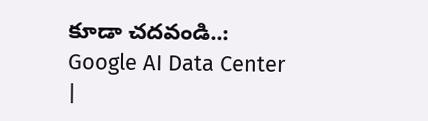కూడా చదవండి..: Google AI Data Center |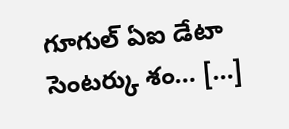గూగుల్ ఏఐ డేటా సెంటర్కు శం… […]